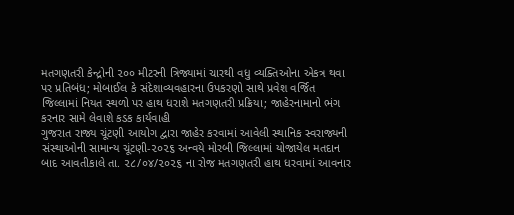મતગણતરી કેન્દ્રોની ૨૦૦ મીટરની ત્રિજ્યામાં ચારથી વધુ વ્યક્તિઓના એકત્ર થવા પર પ્રતિબંધ; મોબાઈલ કે સંદેશાવ્યવહારના ઉપકરણો સાથે પ્રવેશ વર્જિત
જિલ્લામાં નિયત સ્થળો પર હાથ ધરાશે મતગણતરી પ્રક્રિયા; જાહેરનામાનો ભંગ કરનાર સામે લેવાશે કડક કાર્યવાહી
ગુજરાત રાજ્ય ચૂંટણી આયોગ દ્વારા જાહેર કરવામાં આવેલી સ્થાનિક સ્વરાજ્યની સંસ્થાઓની સામાન્ય ચૂંટણી-૨૦૨૬ અન્વયે મોરબી જિલ્લામાં યોજાયેલ મતદાન બાદ આવતીકાલે તા. ૨૮/૦૪/૨૦૨૬ ના રોજ મતગણતરી હાથ ધરવામાં આવનાર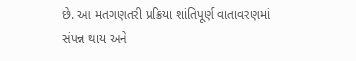છે. આ મતગણતરી પ્રક્રિયા શાંતિપૂર્ણ વાતાવરણમાં સંપન્ન થાય અને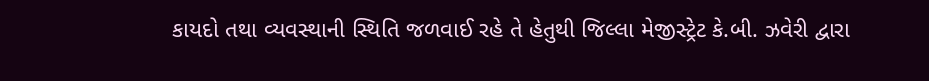કાયદો તથા વ્યવસ્થાની સ્થિતિ જળવાઈ રહે તે હેતુથી જિલ્લા મેજીસ્ટ્રેટ કે.બી. ઝવેરી દ્વારા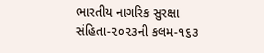ભારતીય નાગરિક સુરક્ષા સંહિતા-૨૦૨૩ની કલમ-૧૬૩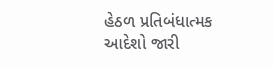હેઠળ પ્રતિબંધાત્મક આદેશો જારી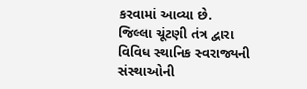કરવામાં આવ્યા છે.
જિલ્લા ચૂંટણી તંત્ર દ્વારા વિવિધ સ્થાનિક સ્વરાજ્યની સંસ્થાઓની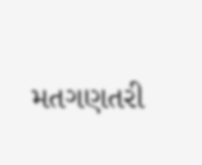મતગણતરી